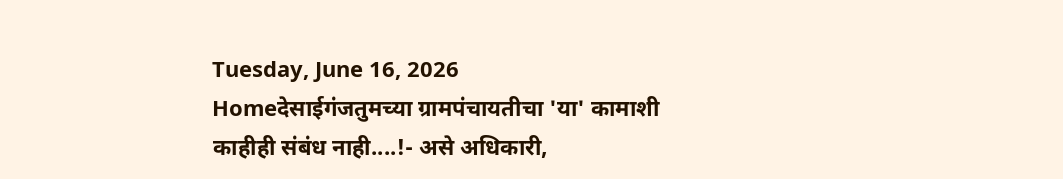Tuesday, June 16, 2026
Homeदेसाईगंजतुमच्या ग्रामपंचायतीचा 'या' कामाशी काहीही संबंध नाही....!- असे अधिकारी,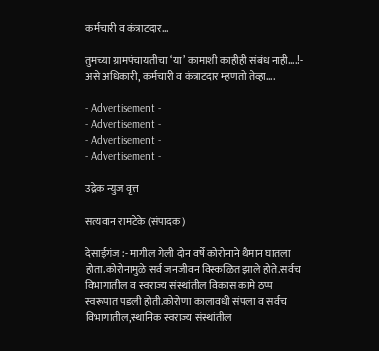कर्मचारी व कंत्राटदार...

तुमच्या ग्रामपंचायतीचा ‘या’ कामाशी काहीही संबंध नाही….!- असे अधिकारी, कर्मचारी व कंत्राटदार म्हणतो तेव्हा….

- Advertisement -
- Advertisement -
- Advertisement -
- Advertisement -

उद्रेक न्युज वृत्त

सत्यवान रामटेके (संपादक)

देसाईगंज :- मागील गेली दोन वर्षे कोरोनाने थैमान घातला होता.कोरोनामुळे सर्व जनजीवन विस्कळित झाले होते.सर्वच विभागातील व स्वराज्य संस्थांतील विकास कामे ठप्प स्वरूपात पडली होती.कोरोणा कालावधी संपला व सर्वच विभागातील,स्थानिक स्वराज्य संस्थांतील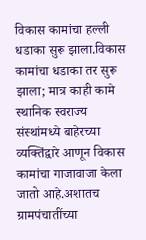विकास कामांचा हल्ली धडाका सुरू झाला.विकास कामांचा धडाका तर सुरू झाला; मात्र काही कामे स्थानिक स्वराज्य संस्थांमध्ये बाहेरच्या व्यक्तिंद्वारे आणून विकास कामांचा गाजावाजा केला जातो आहे.अशातच ग्रामपंचातींच्या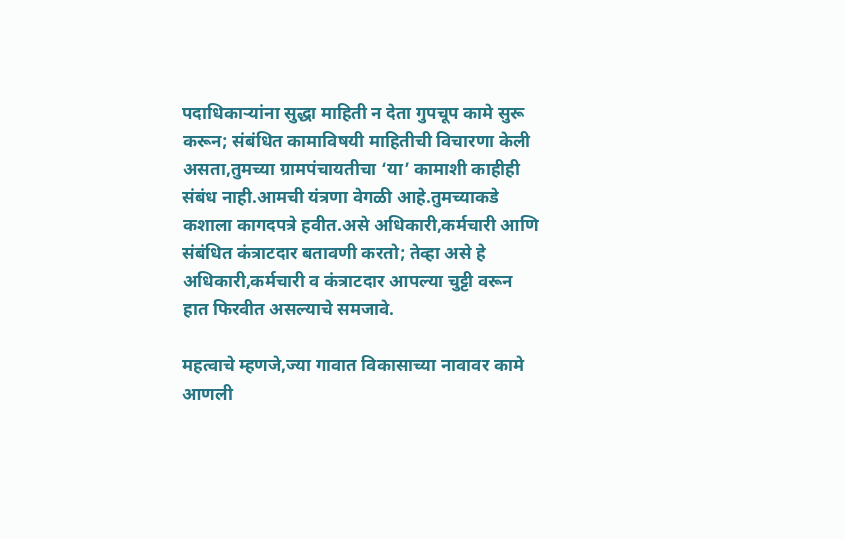पदाधिकाऱ्यांना सुद्धा माहिती न देता गुपचूप कामे सुरू करून; संबंधित कामाविषयी माहितीची विचारणा केली असता,तुमच्या ग्रामपंचायतीचा ‘या’ कामाशी काहीही संबंध नाही.आमची यंत्रणा वेगळी आहे.तुमच्याकडे कशाला कागदपत्रे हवीत.असे अधिकारी,कर्मचारी आणि संबंधित कंत्राटदार बतावणी करतो; तेव्हा असे हे अधिकारी,कर्मचारी व कंत्राटदार आपल्या चुट्टी वरून हात फिरवीत असल्याचे समजावे.

महत्वाचे म्हणजे,ज्या गावात विकासाच्या नावावर कामे आणली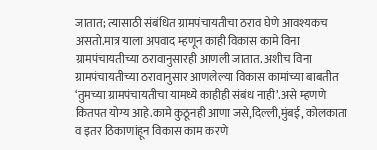जातात; त्यासाठी संबंधित ग्रामपंचायतीचा ठराव घेणे आवश्यकच असतो.मात्र याला अपवाद म्हणून काही विकास कामे विना ग्रामपंचायतीच्या ठरावानुसारही आणली जातात. अशीच विना ग्रामपंचायतीच्या ठरावानुसार आणलेल्या विकास कामांच्या बाबतीत ‘तुमच्या ग्रामपंचायतीचा यामध्ये काहीही संबंध नाही’.असे म्हणणे कितपत योग्य आहे.कामे कुठूनही आणा जसे,दिल्ली,मुंबई, कोलकाता व इतर ठिकाणांहून विकास काम करणे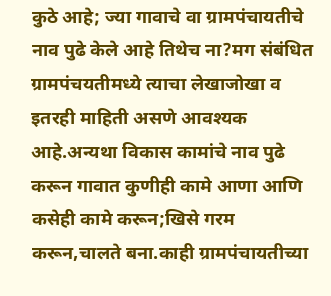कुठे आहे; ज्या गावाचे वा ग्रामपंचायतीचे नाव पुढे केले आहे तिथेच ना?मग संबंधित ग्रामपंचयतीमध्ये त्याचा लेखाजोखा व इतरही माहिती असणे आवश्यक आहे.अन्यथा विकास कामांचे नाव पुढे करून गावात कुणीही कामे आणा आणि कसेही कामे करून;खिसे गरम करून,चालते बना.काही ग्रामपंचायतीच्या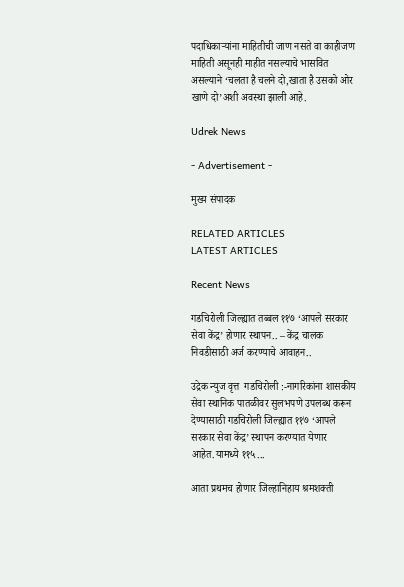पदाधिकाऱ्यांना माहितीची जाण नसते वा काहीजण माहिती असूनही माहीत नसल्याचे भासवित असल्याने ‘चलता है चलने दो,खाता है उसको ओर खाणे दो’अशी अवस्था झाली आहे.

Udrek News

- Advertisement -

मुख्य संपादक

RELATED ARTICLES
LATEST ARTICLES

Recent News

गडचिरोली जिल्ह्यात तब्बल ११७ ‘आपले सरकार सेवा केंद्र’ होणार स्थापन.. – केंद्र चालक निवडीसाठी अर्ज करण्याचे आवाहन..

उद्रेक न्युज वृत्त  गडचिरोली :-नागरिकांना शासकीय सेवा स्थानिक पातळीवर सुलभपणे उपलब्ध करून देण्यासाठी गडचिरोली जिल्ह्यात ११७ ‘आपले सरकार सेवा केंद्र’ स्थापन करण्यात येणार आहेत.यामध्ये ११५...

आता प्रथमच होणार जिल्हानिहाय श्रमशक्ती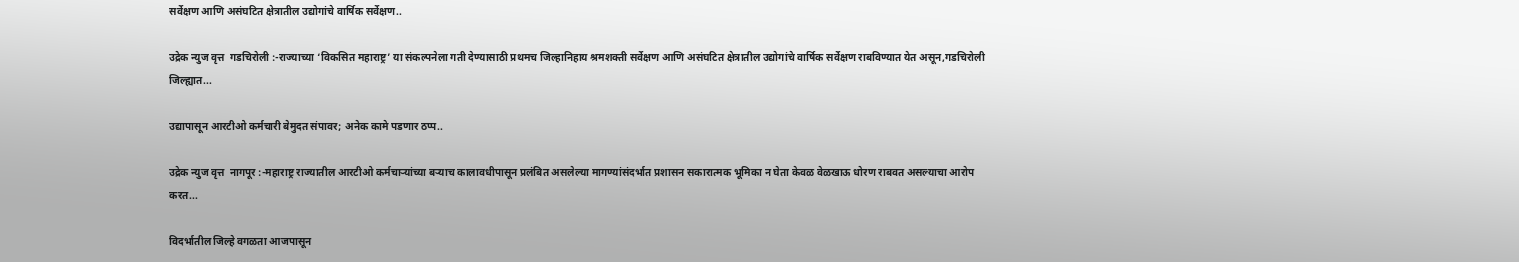सर्वेक्षण आणि असंघटित क्षेत्रातील उद्योगांचे वार्षिक सर्वेक्षण..

उद्रेक न्युज वृत्त  गडचिरोली :-राज्याच्या ‘विकसित महाराष्ट्र’ या संकल्पनेला गती देण्यासाठी प्रथमच जिल्हानिहाय श्रमशक्ती सर्वेक्षण आणि असंघटित क्षेत्रातील उद्योगांचे वार्षिक सर्वेक्षण राबविण्यात येत असून,गडचिरोली जिल्ह्यात...

उद्यापासून आरटीओ कर्मचारी बेमुदत संपावर; अनेक कामे पडणार ठप्प..

उद्रेक न्युज वृत्त  नागपूर :-महाराष्ट्र राज्यातील आरटीओ कर्मचाऱ्यांच्या बऱ्याच कालावधीपासून प्रलंबित असलेल्या मागण्यांसंदर्भात प्रशासन सकारात्मक भूमिका न घेता केवळ वेळखाऊ धोरण राबवत असल्याचा आरोप करत...

विदर्भातील जिल्हे वगळता आजपासून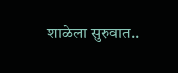शाळेला सुरुवात..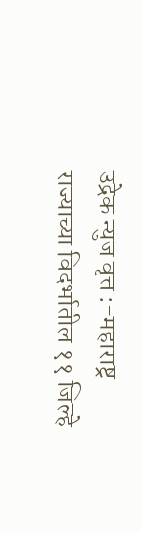उद्रेक न्युज वृत्त :-महाराष्ट्र राज्याच्या विदर्भातील ११ जिल्हे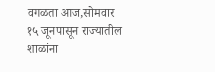वगळता आज,सोमवार १५ जूनपासून राज्यातील शाळांना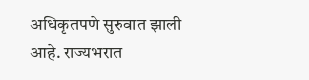अधिकृतपणे सुरुवात झाली आहे. राज्यभरात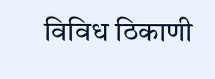विविध ठिकाणी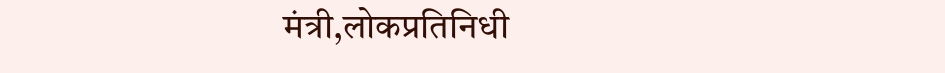मंत्री,लोकप्रतिनिधी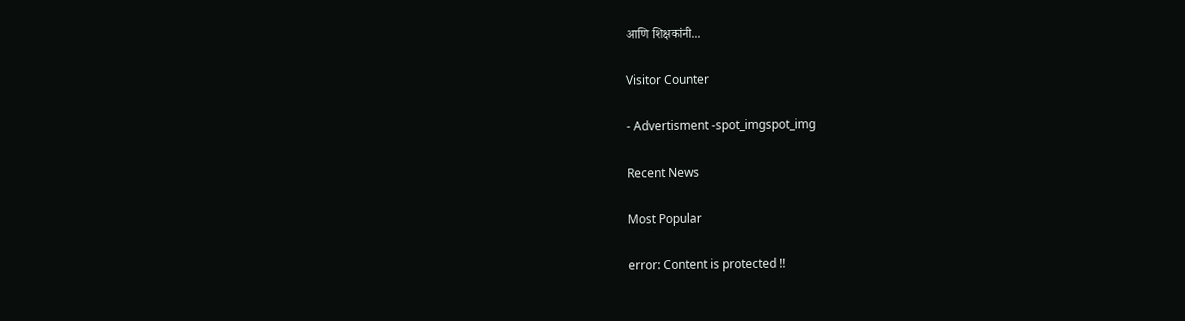आणि शिक्षकांनी...

Visitor Counter

- Advertisment -spot_imgspot_img

Recent News

Most Popular

error: Content is protected !!